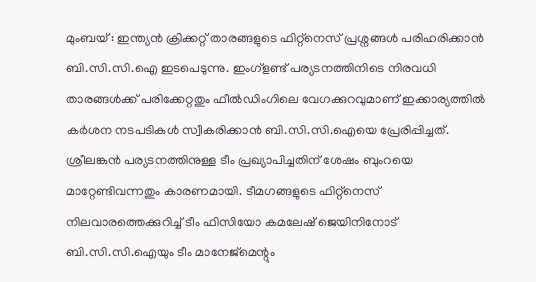മുംബയ് : ഇന്ത്യൻ ക്രിക്കറ്റ് താരങ്ങളുടെ ഫിറ്റ്നെസ് പ്രശ്നങ്ങൾ പരിഹരിക്കാൻ ബി.സി.സി.ഐ ഇടപെടുന്നു. ഇംഗ്ളണ്ട് പര്യടനത്തിനിടെ നിരവധി താരങ്ങൾക്ക് പരിക്കേറ്റതും ഫീൽഡിംഗിലെ വേഗക്കുറവുമാണ് ഇക്കാര്യത്തിൽ കർശന നടപടികൾ സ്വീകരിക്കാൻ ബി.സി.സി.ഐയെ പ്രേരിപ്പിച്ചത്. ശ്രീലങ്കൻ പര്യടനത്തിനുള്ള ടീം പ്രഖ്യാപിച്ചതിന് ശേഷം ബുംറയെ മാറ്റേണ്ടിവന്നതും കാരണമായി. ടീമഗങ്ങളുടെ ഫിറ്റ്നെസ് നിലവാരത്തെക്കുറിച്ച് ടീം ഫിസിയോ കമലേഷ് ജെയിനിനോട് ബി.സി.സി.ഐയും ടീം മാനേജ്മെന്റും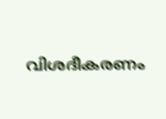വിശദീകരണം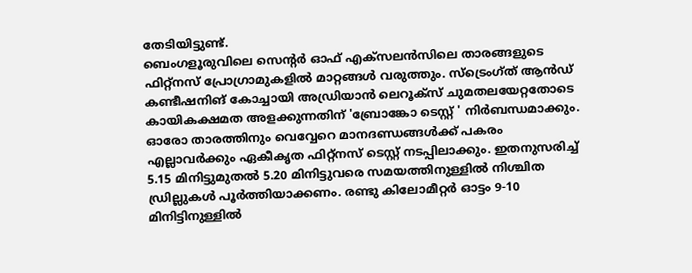തേടിയിട്ടുണ്ട്.
ബെംഗളൂരുവിലെ സെന്റർ ഓഫ് എക്സലൻസിലെ താരങ്ങളുടെ ഫിറ്റ്നസ് പ്രോഗ്രാമുകളിൽ മാറ്റങ്ങൾ വരുത്തും. സ്ട്രെംഗ്ത് ആൻഡ് കണ്ടീഷനിങ് കോച്ചായി അഡ്രിയാൻ ലെറൂക്സ് ചുമതലയേറ്റതോടെ കായികക്ഷമത അളക്കുന്നതിന് 'ബ്രോങ്കോ ടെസ്റ്റ് ' നിർബന്ധമാക്കും.
ഓരോ താരത്തിനും വെവ്വേറെ മാനദണ്ഡങ്ങൾക്ക് പകരം എല്ലാവർക്കും ഏകീകൃത ഫിറ്റ്നസ് ടെസ്റ്റ് നടപ്പിലാക്കും. ഇതനുസരിച്ച് 5.15 മിനിട്ടുമുതൽ 5.20 മിനിട്ടുവരെ സമയത്തിനുള്ളിൽ നിശ്ചിത ഡ്രില്ലുകൾ പൂർത്തിയാക്കണം. രണ്ടു കിലോമീറ്റർ ഓട്ടം 9-10 മിനിട്ടിനുള്ളിൽ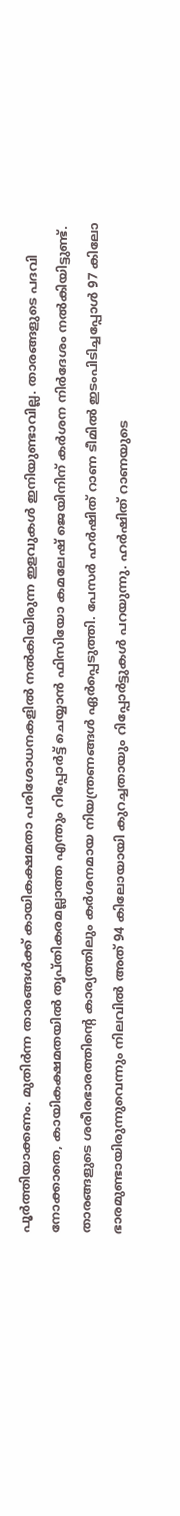പൂർത്തിയാക്കണം. മുതിർന്ന താരങ്ങൾക്ക് കായികക്ഷമതാ പരിശോധനകളിൽ നൽകിയിരുന്ന ഇളവുകൾ ഇനിയുണ്ടാവില്ല. താരങ്ങളുടെ പദവി നോക്കാതെ, കായികക്ഷമതയിൽ തൃപ്തികരമല്ലാത്ത എന്തും റിപ്പോർട്ട് ചെയ്യാൻ ഫിസിയോ കമലേഷ് ജെയിനിന് കർശന നിർദേശം നൽകിയിട്ടുണ്ട്.
താരങ്ങളുടെ ശരീരഭാരത്തിന്റെ കാര്യത്തിലും കർശനമായ നിയന്ത്രണങ്ങൾ ഏർപ്പെടുത്തി. പേസർ ഹർഷിത് റാണ ടീമിൽ ഇടംപിടിച്ചപ്പോൾ 97 കിലോ ഭാരമുണ്ടായിരുന്നുവെന്നും നിലവിൽ അത് 94 കിലോയായി കുറച്ചതായും റിപ്പോർട്ടുകൾ പറയുന്നു. ഹർഷിത് റാണയുടെ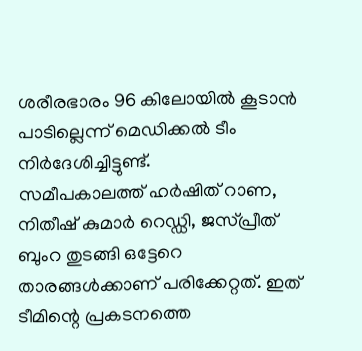ശരീരഭാരം 96 കിലോയിൽ കൂടാൻ പാടില്ലെന്ന് മെഡിക്കൽ ടീം നിർദേശിച്ചിട്ടുണ്ട്.
സമീപകാലത്ത് ഹർഷിത് റാണ, നിതീഷ് കുമാർ റെഡ്ഡി, ജസ്പ്രീത് ബുംറ തുടങ്ങി ഒട്ടേറെ താരങ്ങൾക്കാണ് പരിക്കേറ്റത്. ഇത് ടീമിന്റെ പ്രകടനത്തെ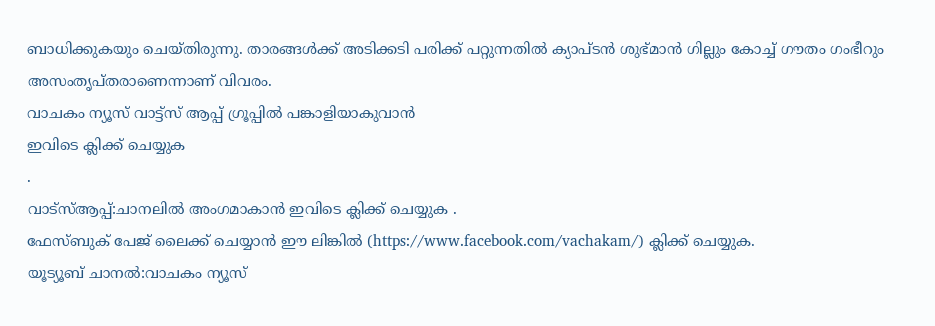ബാധിക്കുകയും ചെയ്തിരുന്നു. താരങ്ങൾക്ക് അടിക്കടി പരിക്ക് പറ്റുന്നതിൽ ക്യാപ്ടൻ ശുഭ്മാൻ ഗില്ലും കോച്ച് ഗൗതം ഗംഭീറും അസംതൃപ്തരാണെന്നാണ് വിവരം.
വാചകം ന്യൂസ് വാട്ട്സ് ആപ്പ് ഗ്രൂപ്പിൽ പങ്കാളിയാകുവാൻ
ഇവിടെ ക്ലിക്ക് ചെയ്യുക
.
വാട്സ്ആപ്പ്:ചാനലിൽ അംഗമാകാൻ ഇവിടെ ക്ലിക്ക് ചെയ്യുക .
ഫേസ്ബുക് പേജ് ലൈക്ക് ചെയ്യാൻ ഈ ലിങ്കിൽ (https://www.facebook.com/vachakam/) ക്ലിക്ക് ചെയ്യുക.
യൂട്യൂബ് ചാനൽ:വാചകം ന്യൂസ്